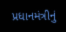પ્રધાનમંત્રીનું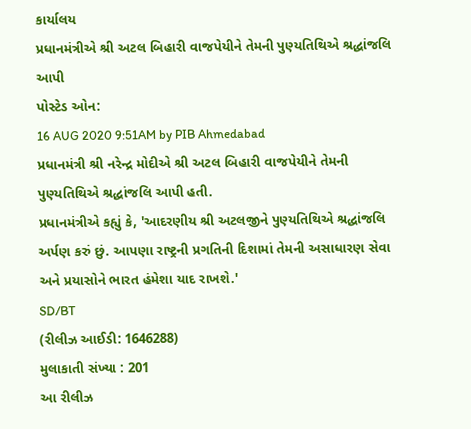કાર્યાલય
પ્રધાનમંત્રીએ શ્રી અટલ બિહારી વાજપેયીને તેમની પુણ્યતિથિએ શ્રદ્ધાંજલિ આપી
પોસ્ટેડ ઓન:
16 AUG 2020 9:51AM by PIB Ahmedabad
પ્રધાનમંત્રી શ્રી નરેન્દ્ર મોદીએ શ્રી અટલ બિહારી વાજપેયીને તેમની પુણ્યતિથિએ શ્રદ્ધાંજલિ આપી હતી.
પ્રધાનમંત્રીએ કહ્યું કે, 'આદરણીય શ્રી અટલજીને પુણ્યતિથિએ શ્રદ્ધાંજલિ અર્પણ કરું છું. આપણા રાષ્ટ્રની પ્રગતિની દિશામાં તેમની અસાધારણ સેવા અને પ્રયાસોને ભારત હંમેશા યાદ રાખશે.'
SD/BT
(રીલીઝ આઈડી: 1646288)
મુલાકાતી સંખ્યા : 201
આ રીલીઝ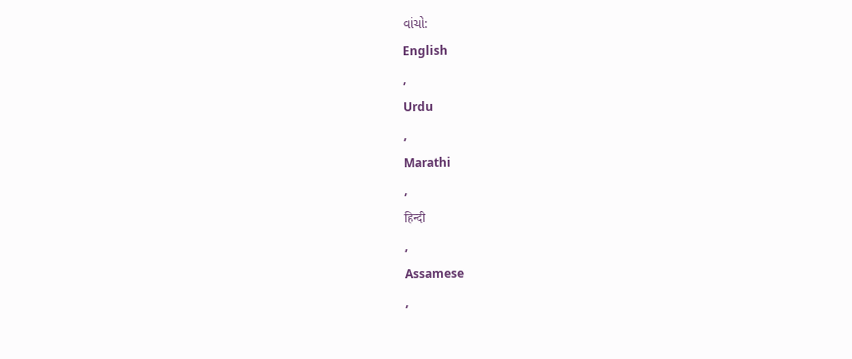વાંચો:
English
,
Urdu
,
Marathi
,
हिन्दी
,
Assamese
,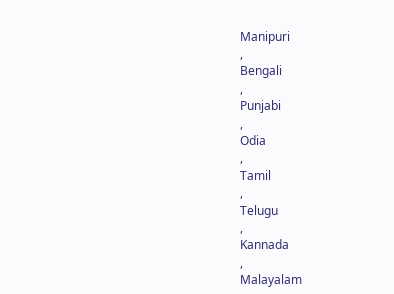Manipuri
,
Bengali
,
Punjabi
,
Odia
,
Tamil
,
Telugu
,
Kannada
,
Malayalam